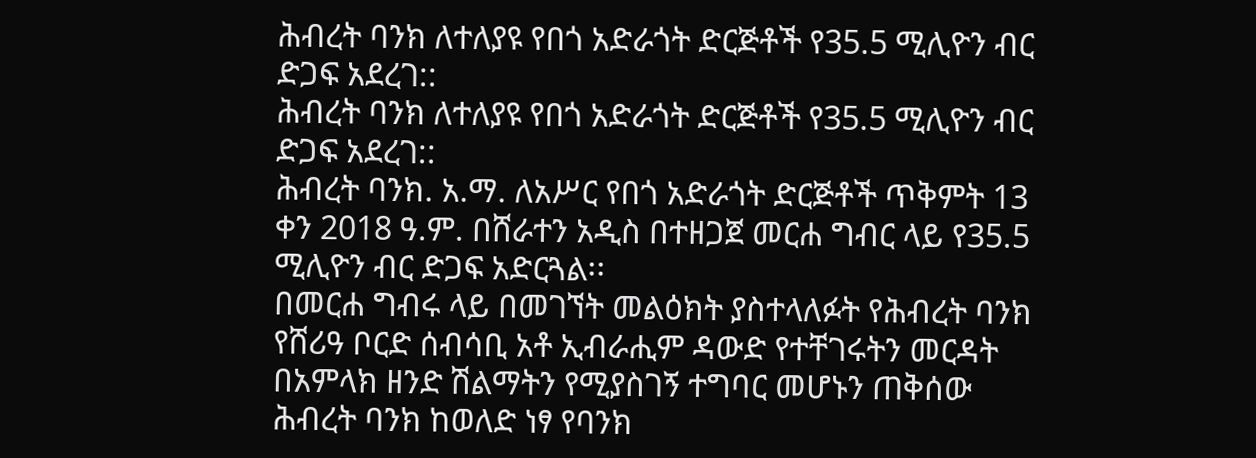ሕብረት ባንክ ለተለያዩ የበጎ አድራጎት ድርጅቶች የ35.5 ሚሊዮን ብር ድጋፍ አደረገ::
ሕብረት ባንክ ለተለያዩ የበጎ አድራጎት ድርጅቶች የ35.5 ሚሊዮን ብር ድጋፍ አደረገ::
ሕብረት ባንክ. አ.ማ. ለአሥር የበጎ አድራጎት ድርጅቶች ጥቅምት 13 ቀን 2018 ዓ.ም. በሸራተን አዲስ በተዘጋጀ መርሐ ግብር ላይ የ35.5 ሚሊዮን ብር ድጋፍ አድርጓል፡፡
በመርሐ ግብሩ ላይ በመገኘት መልዕክት ያስተላለፉት የሕብረት ባንክ የሸሪዓ ቦርድ ሰብሳቢ አቶ ኢብራሒም ዳውድ የተቸገሩትን መርዳት በአምላክ ዘንድ ሽልማትን የሚያስገኝ ተግባር መሆኑን ጠቅሰው ሕብረት ባንክ ከወለድ ነፃ የባንክ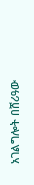አገልግሎት በሸሪዓው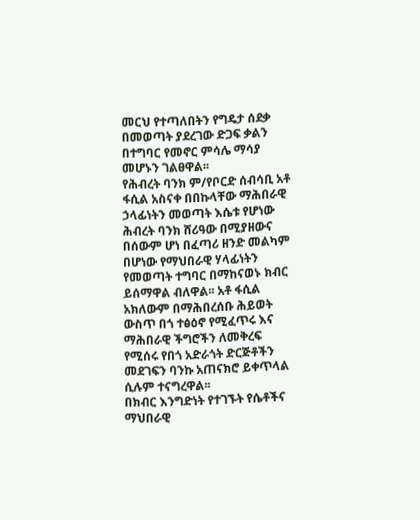መርህ የተጣለበትን የግዴታ ሰደቃ በመወጣት ያደረገው ድጋፍ ቃልን በተግባር የመኖር ምሳሌ ማሳያ መሆኑን ገልፀዋል፡፡
የሕብረት ባንክ ም/የቦርድ ሰብሳቢ አቶ ፋሲል አስናቀ በበኩላቸው ማሕበራዊ ኃላፊነትን መወጣት እሴቱ የሆነው ሕብረት ባንክ ሸሪዓው በሚያዘውና በሰውም ሆነ በፈጣሪ ዘንድ መልካም በሆነው የማህበራዊ ሃላፊነትን የመወጣት ተግባር በማከናወኑ ክብር ይሰማዋል ብለዋል፡፡ አቶ ፋሲል አክለውም በማሕበረሰቡ ሕይወት ውስጥ በጎ ተፅዕኖ የሚፈጥሩ እና ማሕበራዊ ችግሮችን ለመቅረፍ የሚሰሩ የበጎ አድራጎት ድርጅቶችን መደገፍን ባንኩ አጠናክሮ ይቀጥላል ሲሉም ተናግረዋል፡፡
በክብር እንግድነት የተገኙት የሴቶችና ማህበራዊ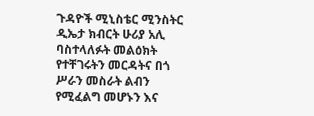ጉዳዮች ሚኒስቴር ሚንስትር ዲኤታ ክብርት ሁሪያ አሊ ባስተላለፉት መልዕክት የተቸገሩትን መርዳትና በጎ ሥራን መስራት ልብን የሚፈልግ መሆኑን እና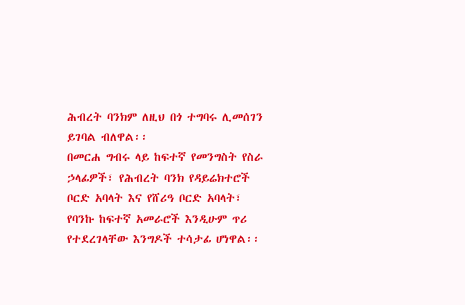ሕብረት ባንክም ለዚህ በጎ ተግባሩ ሊመሰገን ይገባል ብለዋል፡፡
በመርሐ ግብሩ ላይ ከፍተኛ የመንግስት የስራ ኃላፊዎች፣ የሕብረት ባንክ የዳይሬክተሮች ቦርድ አባላት እና የሸሪዓ ቦርድ አባላት፣ የባንኩ ከፍተኛ አመራሮች እንዲሁም ጥሪ የተደረገላቸው እንግዶች ተሳታፊ ሆነዋል፡፡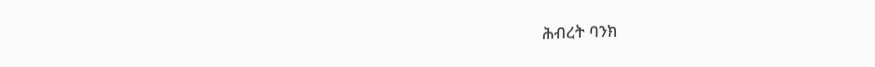ሕብረት ባንክ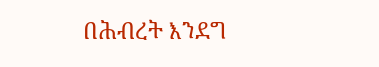በሕብረት እንደግ